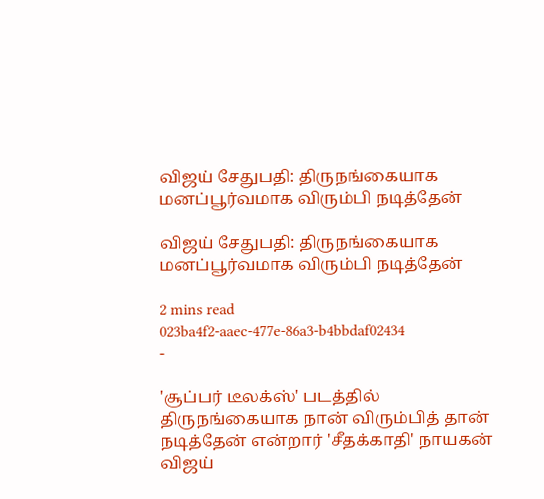விஜய் சேதுபதி: திருநங்கையாக மனப்பூர்வமாக விரும்பி நடித்தேன்

விஜய் சேதுபதி: திருநங்கையாக மனப்பூர்வமாக விரும்பி நடித்தேன்

2 mins read
023ba4f2-aaec-477e-86a3-b4bbdaf02434
-

'சூப்பர் டீலக்ஸ்' படத்தில் திருநங்கையாக நான் விரும்பித் தான் நடித்தேன் என்றார் 'சீதக்காதி' நாயகன் விஜய்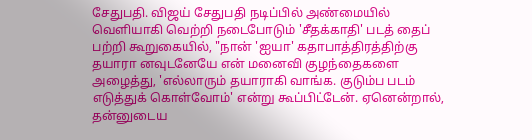சேதுபதி. விஜய் சேதுபதி நடிப்பில் அண்மையில் வெளியாகி வெற்றி நடைபோடும் 'சீதக்காதி' படத் தைப் பற்றி கூறுகையில், "நான் 'ஐயா' கதாபாத்திரத்திற்கு தயாரா னவுடனேயே என் மனைவி குழந்தைகளை அழைத்து, 'எல்லாரும் தயாராகி வாங்க. குடும்ப படம் எடுத்துக் கொள்வோம்' என்று கூப்பிட்டேன். ஏனென்றால், தன்னுடைய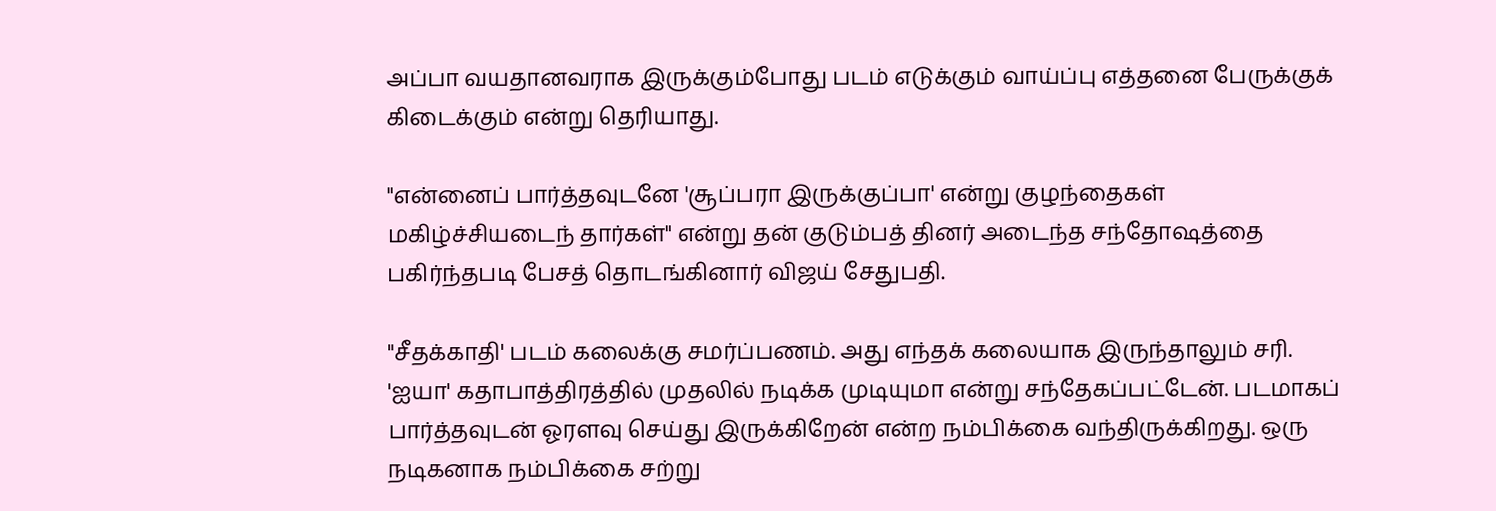அப்பா வயதானவராக இருக்கும்போது படம் எடுக்கும் வாய்ப்பு எத்தனை பேருக்குக் கிடைக்கும் என்று தெரியாது.

"என்னைப் பார்த்தவுடனே 'சூப்பரா இருக்குப்பா' என்று குழந்தைகள் மகிழ்ச்சியடைந் தார்கள்" என்று தன் குடும்பத் தினர் அடைந்த சந்தோஷத்தை பகிர்ந்தபடி பேசத் தொடங்கினார் விஜய் சேதுபதி.

"சீதக்காதி' படம் கலைக்கு சமர்ப்பணம். அது எந்தக் கலையாக இருந்தாலும் சரி. 'ஐயா' கதாபாத்திரத்தில் முதலில் நடிக்க முடியுமா என்று சந்தேகப்பட்டேன். படமாகப் பார்த்தவுடன் ஓரளவு செய்து இருக்கிறேன் என்ற நம்பிக்கை வந்திருக்கிறது. ஒரு நடிகனாக நம்பிக்கை சற்று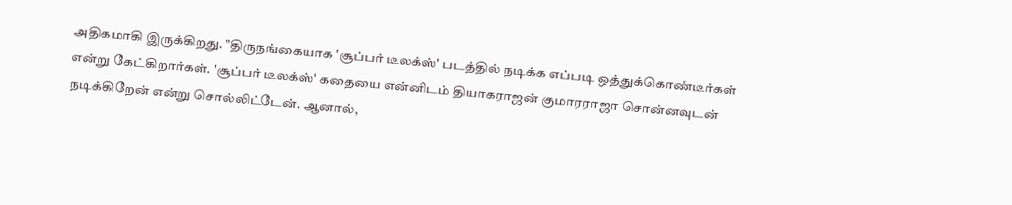அதிகமாகி இருக்கிறது. "திருநங்கையாக 'சூப்பர் டீலக்ஸ்' படத்தில் நடிக்க எப்படி ஒத்துக்கொண்டீர்கள் என்று கேட்கிறார்கள். 'சூப்பர் டீலக்ஸ்' கதையை என்னிடம் தியாகராஜன் குமாரராஜா சொன்னவுடன் நடிக்கிறேன் என்று சொல்லிட்டேன். ஆனால்,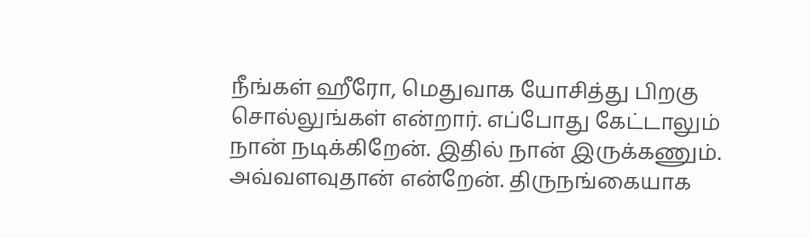நீங்கள் ஹீரோ, மெதுவாக யோசித்து பிறகு சொல்லுங்கள் என்றார். எப்போது கேட்டாலும் நான் நடிக்கிறேன். இதில் நான் இருக்கணும். அவ்வளவுதான் என்றேன். திருநங்கையாக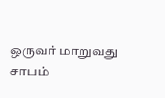ஒருவர் மாறுவது சாபம்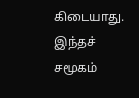கிடையாது. இந்தச் சமூகம்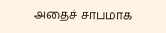அதைச் சாபமாக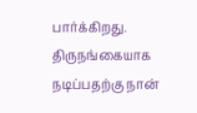பார்க்கிறது. திருநங்கையாக நடிப்பதற்கு நான்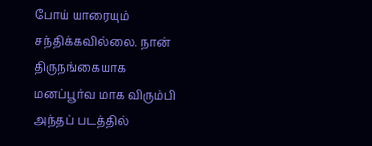போய் யாரையும் சந்திக்கவில்லை. நான் திருநங்கையாக மனப்பூர்வ மாக விரும்பி அந்தப் படத்தில்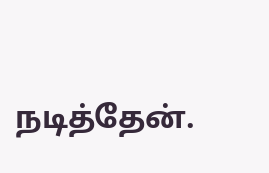நடித்தேன்.